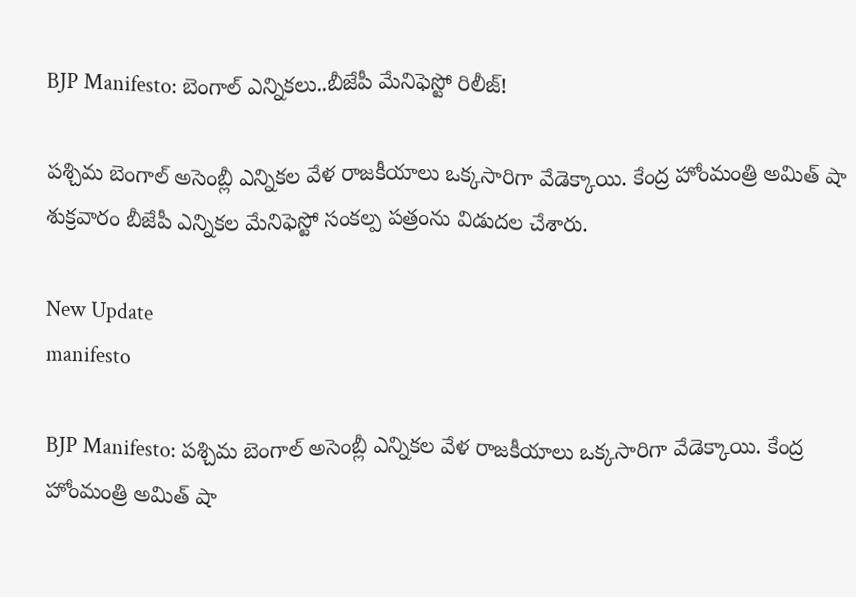BJP Manifesto: బెంగాల్ ఎన్నికలు..బీజేపీ మేనిఫెస్టో రిలీజ్!

పశ్చిమ బెంగాల్ అసెంబ్లీ ఎన్నికల వేళ రాజకీయాలు ఒక్కసారిగా వేడెక్కాయి. కేంద్ర హోంమంత్రి అమిత్ షా శుక్రవారం బీజేపీ ఎన్నికల మేనిఫెస్టో సంకల్ప పత్రంను విడుదల చేశారు.

New Update
manifesto

BJP Manifesto: పశ్చిమ బెంగాల్ అసెంబ్లీ ఎన్నికల వేళ రాజకీయాలు ఒక్కసారిగా వేడెక్కాయి. కేంద్ర హోంమంత్రి అమిత్ షా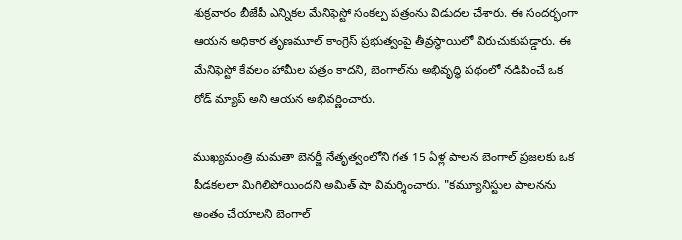శుక్రవారం బీజేపీ ఎన్నికల మేనిఫెస్టో సంకల్ప పత్రంను విడుదల చేశారు. ఈ సందర్భంగా ఆయన అధికార తృణమూల్ కాంగ్రెస్ ప్రభుత్వంపై తీవ్రస్థాయిలో విరుచుకుపడ్డారు. ఈ మేనిఫెస్టో కేవలం హామీల పత్రం కాదని, బెంగాల్‌ను అభివృద్ధి పథంలో నడిపించే ఒక రోడ్ మ్యాప్ అని ఆయన అభివర్ణించారు.

ముఖ్యమంత్రి మమతా బెనర్జీ నేతృత్వంలోని గత 15 ఏళ్ల పాలన బెంగాల్ ప్రజలకు ఒక పీడకలలా మిగిలిపోయిందని అమిత్ షా విమర్శించారు. "కమ్యూనిస్టుల పాలనను అంతం చేయాలని బెంగాల్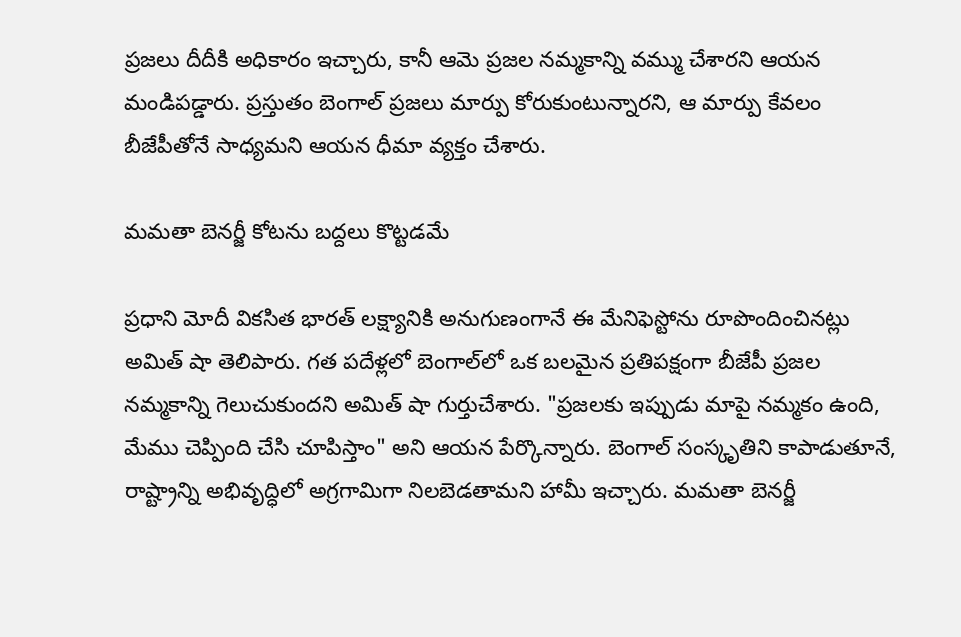ప్రజలు దీదీకి అధికారం ఇచ్చారు, కానీ ఆమె ప్రజల నమ్మకాన్ని వమ్ము చేశారని ఆయన మండిపడ్డారు. ప్రస్తుతం బెంగాల్ ప్రజలు మార్పు కోరుకుంటున్నారని, ఆ మార్పు కేవలం బీజేపీతోనే సాధ్యమని ఆయన ధీమా వ్యక్తం చేశారు.

మమతా బెనర్జీ కోటను బద్దలు కొట్టడమే

ప్రధాని మోదీ వికసిత భారత్ లక్ష్యానికి అనుగుణంగానే ఈ మేనిఫెస్టోను రూపొందించినట్లు అమిత్ షా తెలిపారు. గత పదేళ్లలో బెంగాల్‌లో ఒక బలమైన ప్రతిపక్షంగా బీజేపీ ప్రజల నమ్మకాన్ని గెలుచుకుందని అమిత్ షా గుర్తుచేశారు. "ప్రజలకు ఇప్పుడు మాపై నమ్మకం ఉంది, మేము చెప్పింది చేసి చూపిస్తాం" అని ఆయన పేర్కొన్నారు. బెంగాల్ సంస్కృతిని కాపాడుతూనే, రాష్ట్రాన్ని అభివృద్ధిలో అగ్రగామిగా నిలబెడతామని హామీ ఇచ్చారు. మమతా బెనర్జీ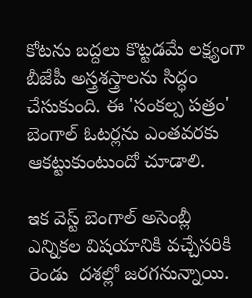కోటను బద్దలు కొట్టడమే లక్ష్యంగా బీజేపీ అస్త్రశస్త్రాలను సిద్ధం చేసుకుంది. ఈ 'సంకల్ప పత్రం' బెంగాల్ ఓటర్లను ఎంతవరకు ఆకట్టుకుంటుందో చూడాలి.

ఇక వెస్ట్ బెంగాల్ అసెంబ్లీ ఎన్నికల విషయానికి వచ్చేసరికి రెండు  దశల్లో జరగనున్నాయి.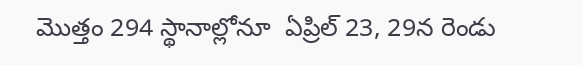మొత్తం 294 స్థానాల్లోనూ  ఏప్రిల్‌ 23, 29న రెండు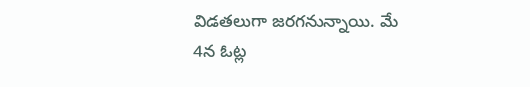విడతలుగా జరగనున్నాయి. మే 4న ఓట్ల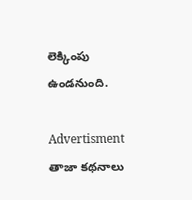లెక్కింపు ఉండనుంది.

Advertisment
తాజా కథనాలు